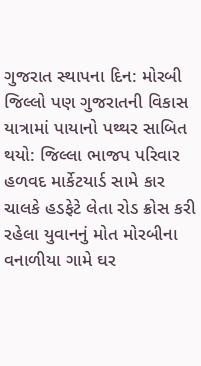ગુજરાત સ્થાપના દિન: મોરબી જિલ્લો પણ ગુજરાતની વિકાસ યાત્રામાં પાયાનો પથ્થર સાબિત થયો: જિલ્લા ભાજપ પરિવાર હળવદ માર્કેટયાર્ડ સામે કાર ચાલકે હડફેટે લેતા રોડ ક્રોસ કરી રહેલા યુવાનનું મોત મોરબીના વનાળીયા ગામે ઘર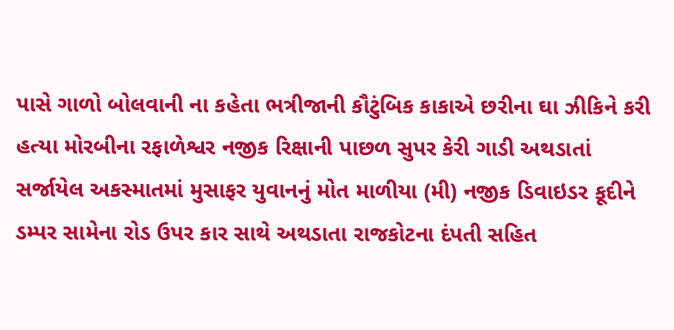પાસે ગાળો બોલવાની ના કહેતા ભત્રીજાની કૌટુંબિક કાકાએ છરીના ઘા ઝીકિને કરી હત્યા મોરબીના રફાળેશ્વર નજીક રિક્ષાની પાછળ સુપર કેરી ગાડી અથડાતાં સર્જાયેલ અકસ્માતમાં મુસાફર યુવાનનું મોત માળીયા (મી) નજીક ડિવાઇડર કૂદીને ડમ્પર સામેના રોડ ઉપર કાર સાથે અથડાતા રાજકોટના દંપતી સહિત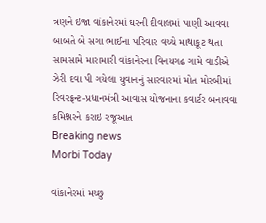ત્રણને ઇજા વાંકાનેરમાં ઘરની દીવાલમાં પાણી આવવા બાબતે બે સગા ભાઈના પરિવાર વચ્ચે માથાકૂટ થતા સામસામે મારામારી વાંકાનેરના વિનયગઢ ગામે વાડીએ ઝેરી દવા પી ગયેલા યુવાનનું સારવારમાં મોત મોરબીમાં રિવરફ્રન્ટ-પ્રધાનમંત્રી આવાસ યોજનાના કવાર્ટર બનાવવા કમિશ્નરને કરાઇ રજૂઆત
Breaking news
Morbi Today

વાંકાનેરમાં મચ્છુ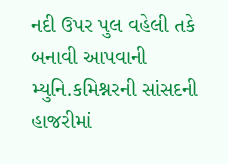નદી ઉપર પુલ વહેલી તકે બનાવી આપવાની મ્યુનિ.કમિશ્નરની સાંસદની હાજરીમાં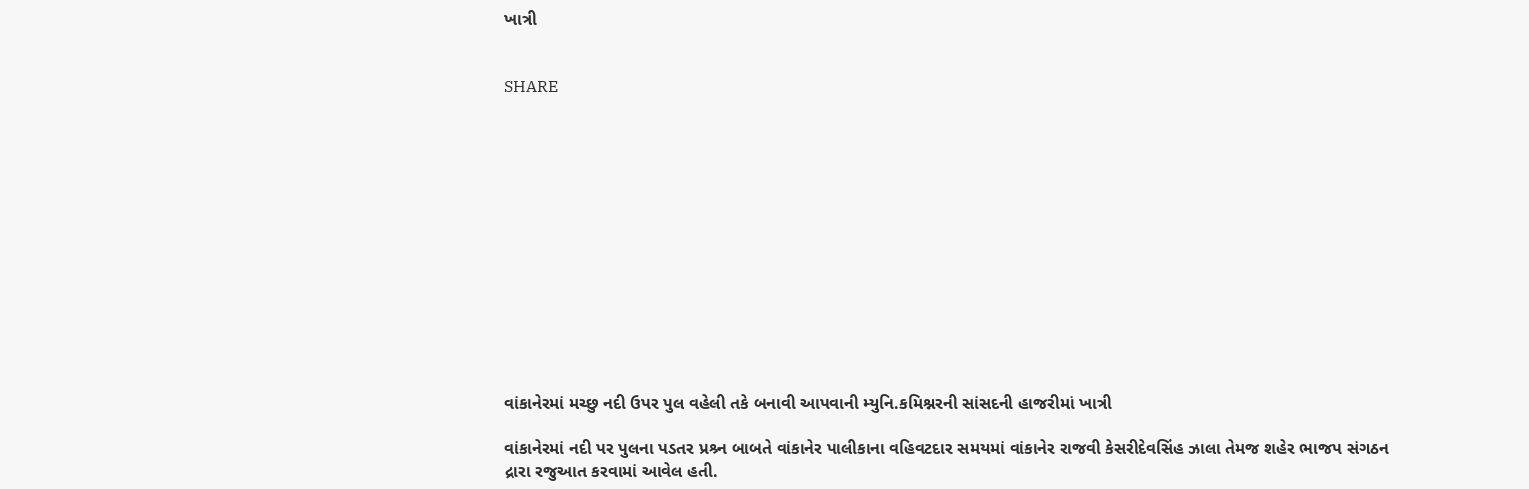ખાત્રી


SHARE













વાંકાનેરમાં મચ્છુ નદી ઉપર પુલ વહેલી તકે બનાવી આપવાની મ્યુનિ.કમિશ્નરની સાંસદની હાજરીમાં ખાત્રી

વાંકાનેરમાં નદી પર પુલના પડતર પ્રશ્ર્ન બાબતે વાંકાનેર પાલીકાના વહિવટદાર સમયમાં વાંકાનેર રાજવી કેસરીદેવસિંહ ઝાલા તેમજ શહેર ભાજપ સંગઠન દ્રારા રજુઆત કરવામાં આવેલ હતી.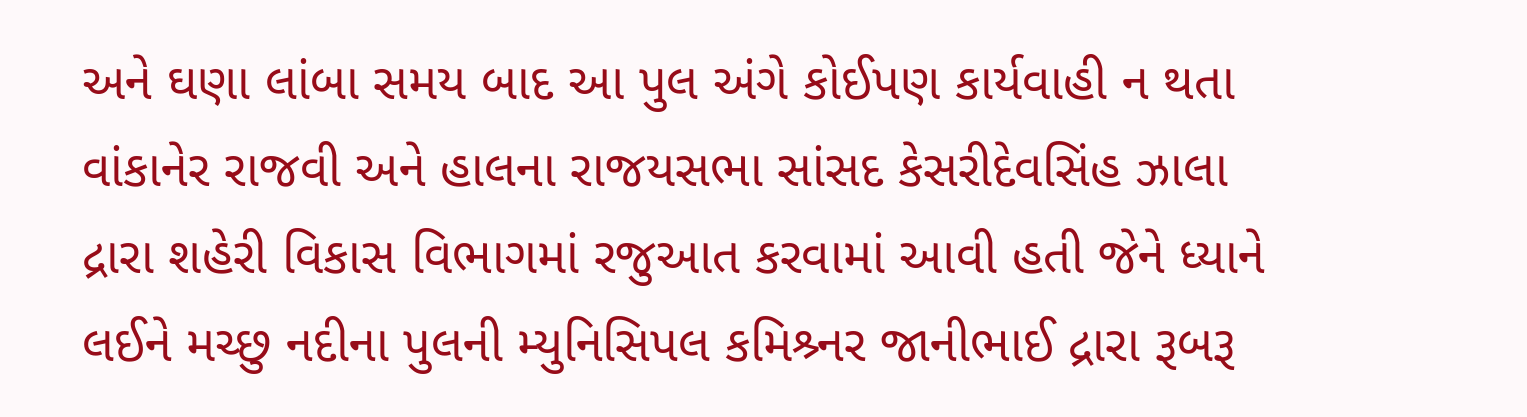અને ઘણા લાંબા સમય બાદ આ પુલ અંગે કોઈપણ કાર્યવાહી ન થતા વાંકાનેર રાજવી અને હાલના રાજયસભા સાંસદ કેસરીદેવસિંહ ઝાલા દ્રારા શહેરી વિકાસ વિભાગમાં રજુઆત કરવામાં આવી હતી જેને ધ્યાને લઈને મચ્છુ નદીના પુલની મ્યુનિસિપલ કમિશ્ર્નર જાનીભાઈ દ્રારા રૂબરૂ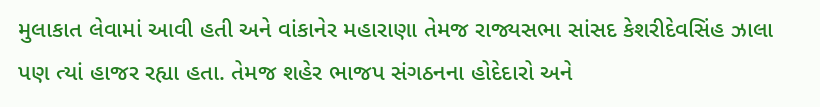મુલાકાત લેવામાં આવી હતી અને વાંકાનેર મહારાણા તેમજ રાજ્યસભા સાંસદ કેશરીદેવસિંહ ઝાલા પણ ત્યાં હાજર રહ્યા હતા. તેમજ શહેર ભાજપ સંગઠનના હોદેદારો અને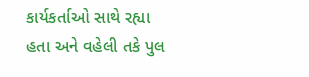કાર્યકર્તાઓ સાથે રહ્યા હતા અને વહેલી તકે પુલ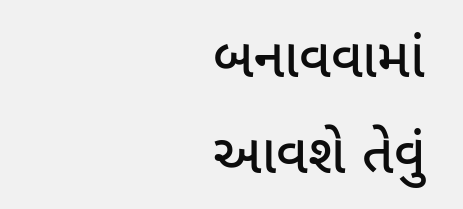બનાવવામાં આવશે તેવું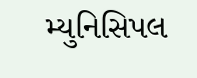મ્યુનિસિપલ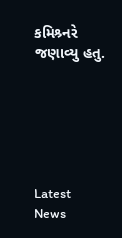કમિશ્ર્નરે જણાવ્યુ હતુ.






Latest News